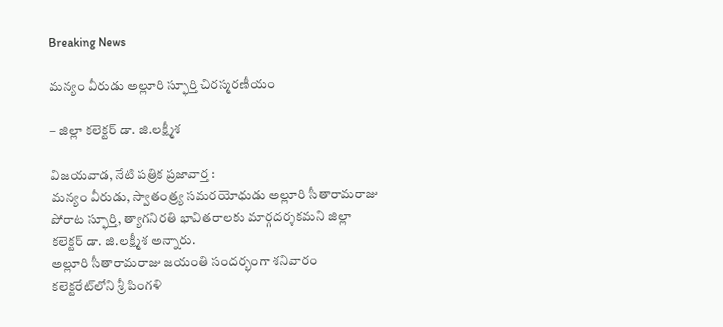Breaking News

మన్యం వీరుడు అల్లూరి స్ఫూర్తి చిరస్మరణీయం

– జిల్లా క‌లెక్ట‌ర్ డా. జి.ల‌క్ష్మీశ‌

విజయవాడ, నేటి పత్రిక ప్రజావార్త :
మన్యం వీరుడు, స్వాతంత్ర్య స‌మ‌ర‌యోధుడు అల్లూరి సీతారామరాజు పోరాట స్ఫూర్తి, త్యాగనిరతి భావితరాలకు మార్గదర్శకమని జిల్లా కలెక్టర్ డా. జి.లక్ష్మీశ అన్నారు.
అల్లూరి సీతారామరాజు జయంతి సందర్భంగా శ‌నివారం కలెక్టరేట్‌లోని శ్రీ పింగళి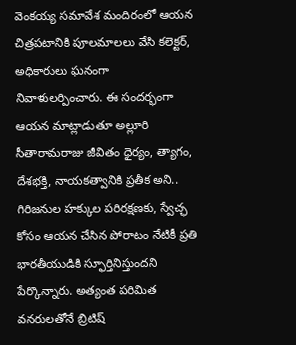వెంకయ్య సమావేశ మందిరంలో ఆయన చిత్రపటానికి పూలమాలలు వేసి కలెక్టర్, అధికారులు ఘనంగా నివాళులర్పించారు. ఈ సంద‌ర్భంగా ఆయ‌న మాట్లాడుతూ అల్లూరి సీతారామరాజు జీవితం ధైర్యం, త్యాగం, దేశభక్తి, నాయకత్వానికి ప్రతీక అని.. గిరిజనుల హక్కుల పరిరక్షణకు, స్వేచ్ఛ కోసం ఆయన చేసిన పోరాటం నేటికీ ప్రతి భారతీయుడికి స్ఫూర్తినిస్తుంద‌ని పేర్కొన్నారు. అత్యంత పరిమిత వనరులతోనే బ్రిటిష్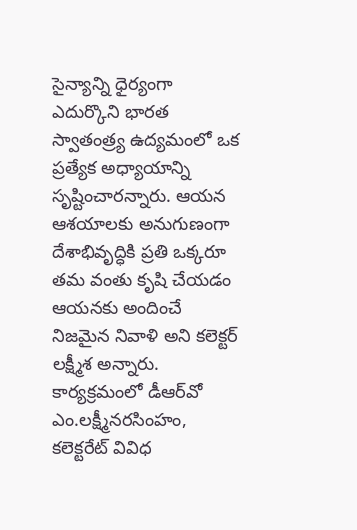సైన్యాన్ని ధైర్యంగా ఎదుర్కొని భారత స్వాతంత్ర్య ఉద్యమంలో ఒక ప్రత్యేక అధ్యాయాన్ని సృష్టించారన్నారు. ఆయన ఆశయాలకు అనుగుణంగా దేశాభివృద్ధికి ప్రతి ఒక్కరూ తమ వంతు కృషి చేయడం ఆయనకు అందించే నిజమైన నివాళి అని క‌లెక్ట‌ర్ ల‌క్ష్మీశ అన్నారు.
కార్య‌క్ర‌మంలో డీఆర్‌వో ఎం.ల‌క్ష్మీన‌ర‌సింహం, క‌లెక్ట‌రేట్ వివిధ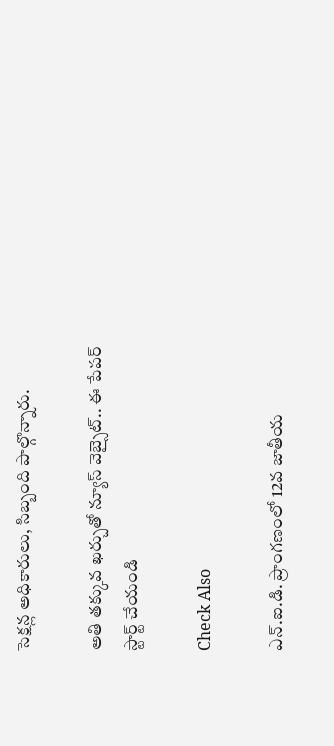సెక్ష‌న్ల అధికారులు, సిబ్బంది పాల్గొన్నారు.

అతి తక్కువ ఖర్చుతో న్యూస్ వెబ్సైట్.. ఈ పేపర్ స్టార్ట్ చేయండి

Check Also

ఎన్.ఐ.డి. ప్రాంగణంలో 12వ జాతీయ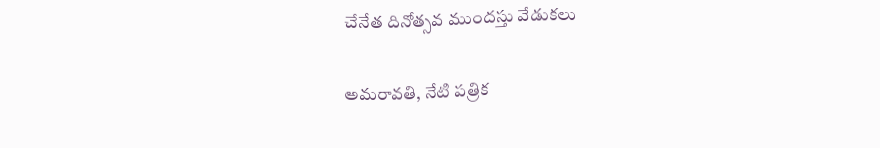చేనేత దినోత్సవ ముందస్తు వేడుకలు

అమ‌రావ‌తి, నేటి పత్రిక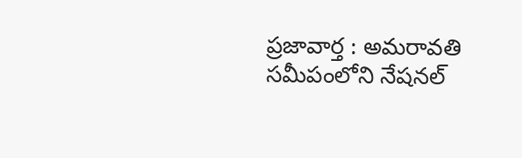ప్రజావార్త : అమరావతి సమీపంలోని నేషనల్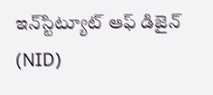ఇన్‌స్టిట్యూట్ ఆఫ్ డిజైన్ (NID)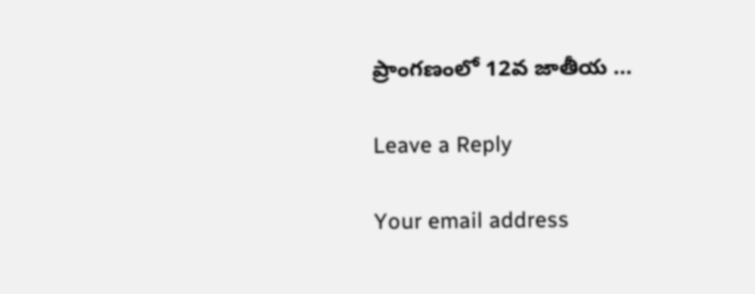ప్రాంగణంలో 12వ జాతీయ …

Leave a Reply

Your email address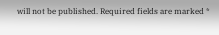will not be published. Required fields are marked *